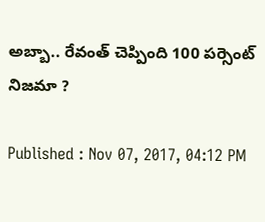అబ్బా.. రేవంత్ చెప్పింది 100 పర్సెంట్ నిజమా ?

Published : Nov 07, 2017, 04:12 PM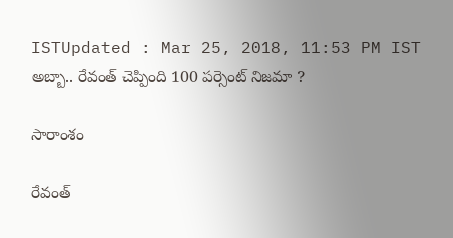ISTUpdated : Mar 25, 2018, 11:53 PM IST
అబ్బా.. రేవంత్ చెప్పింది 100 పర్సెంట్ నిజమా ?

సారాంశం

రేవంత్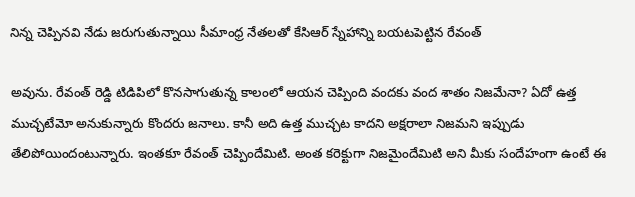నిన్న చెప్పినవి నేడు జరుగుతున్నాయి సీమాంధ్ర నేతలతో కేసిఆర్ స్నేహాన్ని బయటపెట్టిన రేవంత్

అవును. రేవంత్ రెడ్డి టిడిపిలో కొనసాగుతున్న కాలంలో ఆయన చెప్పింది వందకు వంద శాతం నిజమేనా? ఏదో ఉత్త ముచ్చటేమో అనుకున్నారు కొందరు జనాలు. కానీ అది ఉత్త ముచ్చట కాదని అక్షరాలా నిజమని ఇప్పుడు తేలిపోయిందంటున్నారు. ఇంతకూ రేవంత్ చెప్పిందేమిటి. అంత కరెక్టుగా నిజమైందేమిటి అని మీకు సందేహంగా ఉంటే ఈ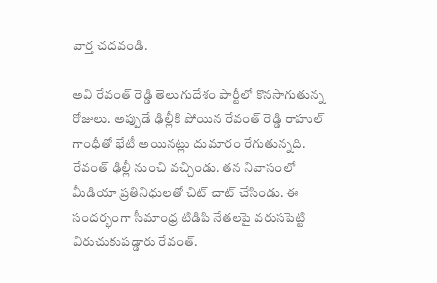వార్త చదవండి.

అవి రేవంత్ రెడ్డి తెలుగుదేశం పార్టీలో కొనసాగుతున్న రోజులు. అప్పుడే ఢిల్లీకి పోయిన రేవంత్ రెడ్డి రాహుల్ గాంధీతో భేటీ అయినట్లు దుమారం రేగుతున్నది. రేవంత్ ఢిల్లీ నుంచి వచ్చిండు. తన నివాసంలో మీడియా ప్రతినిధులతో చిట్ చాట్ చేసిండు. ఈ సందర్భంగా సీమాంధ్ర టిడిపి నేతలపై వరుసపెట్టి విరుచుకుపడ్డారు రేవంత్.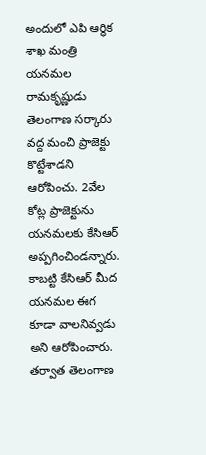అందులో ఎపి ఆర్థిక శాఖ మంత్రి యనమల రామకృష్ణుడు తెలంగాణ సర్కారు వద్ద మంచి ప్రాజెక్టు కొట్టేశాడని ఆరోపించు. 2వేల కోట్ల ప్రాజెక్టును యనమలకు కేసిఆర్ అప్పగించిండన్నారు. కాబట్టి కేసిఆర్ మీద యనమల ఈగ కూడా వాలనివ్వడు అని ఆరోపించారు. తర్వాత తెలంగాణ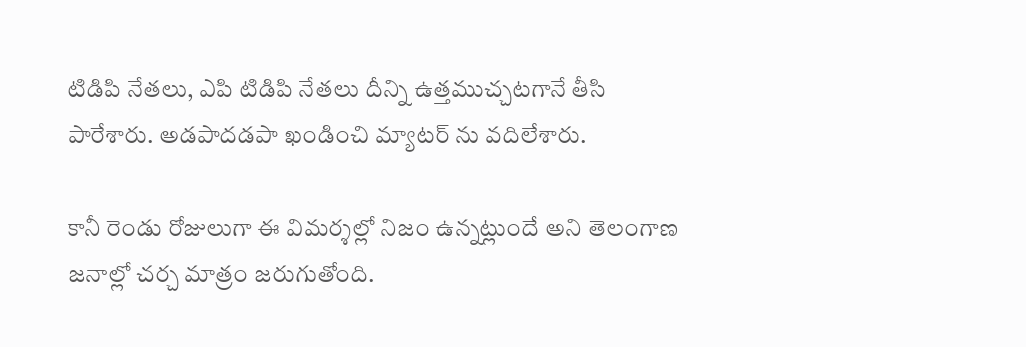టిడిపి నేతలు, ఎపి టిడిపి నేతలు దీన్ని ఉత్తముచ్చటగానే తీసి పారేశారు. అడపాదడపా ఖండించి మ్యాటర్ ను వదిలేశారు.

కానీ రెండు రోజులుగా ఈ విమర్శల్లో నిజం ఉన్నట్లుందే అని తెలంగాణ జనాల్లో చర్చ మాత్రం జరుగుతోంది.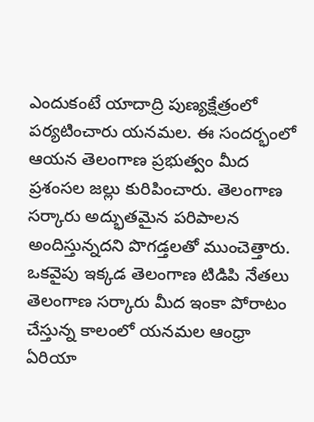ఎందుకంటే యాదాద్రి పుణ్యక్షేత్రంలో పర్యటించారు యనమల. ఈ సందర్భంలో ఆయన తెలంగాణ ప్రభుత్వం మీద ప్రశంసల జల్లు కురిపించారు. తెలంగాణ సర్కారు అద్భుతమైన పరిపాలన అందిస్తున్నదని పొగడ్తలతో ముంచెత్తారు. ఒకవైపు ఇక్కడ తెలంగాణ టిడిపి నేతలు తెలంగాణ సర్కారు మీద ఇంకా పోరాటం చేస్తున్న కాలంలో యనమల ఆంధ్రా ఏరియా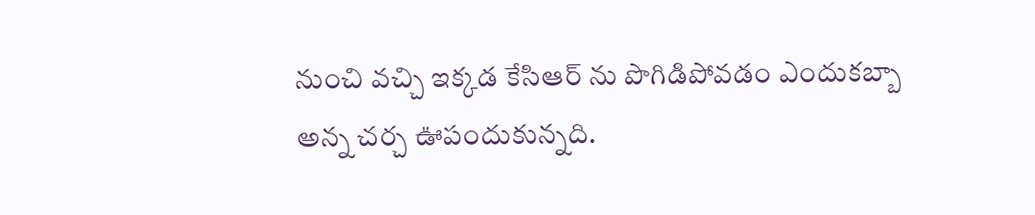నుంచి వచ్చి ఇక్కడ కేసిఆర్ ను పొగిడిపోవడం ఎందుకబ్బా అన్న చర్చ ఊపందుకున్నది.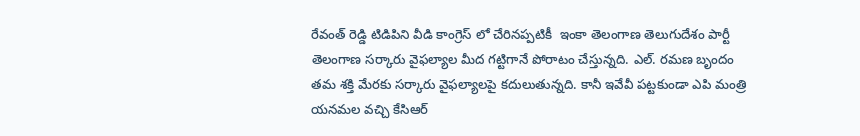రేవంత్ రెడ్డి టిడిపిని వీడి కాంగ్రెస్ లో చేరినప్పటికీ  ఇంకా తెలంగాణ తెలుగుదేశం పార్టీ తెలంగాణ సర్కారు వైఫల్యాల మీద గట్టిగానే పోరాటం చేస్తున్నది. ఎల్. రమణ బృందం తమ శక్తి మేరకు సర్కారు వైఫల్యాలపై కదులుతున్నది. కానీ ఇవేవీ పట్టకుండా ఎపి మంత్రి యనమల వచ్చి కేసిఆర్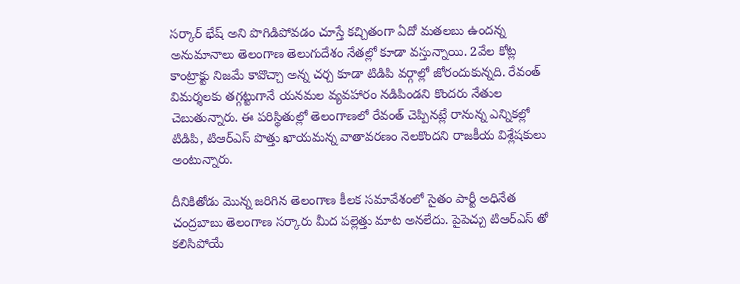సర్కార్ భేష్ అని పొగిడిపోవడం చూస్తే కచ్చితంగా ఏదో మతలబు ఉందన్న అనుమానాలు తెలంగాణ తెలుగుదేశం నేతల్లో కూడా వస్తున్నాయి. 2వేల కోట్ల కాంట్రాక్టు నిజమే కావొచ్చా అన్న చర్చ కూడా టిడిపి వర్గాల్లో జోరందుకున్నది. రేవంత్ విమర్శలకు తగ్గట్టుగానే యనమల వ్యవహారం నడిపిండని కొందరు నేతుల చెబుతున్నారు. ఈ పరిస్థితుల్లో తెలంగాణలో రేవంత్ చెప్పినట్లే రానున్న ఎన్నికల్లో టిడిపి, టిఆర్ఎస్ పొత్తు ఖాయమన్న వాతావరణం నెలకొందని రాజకీయ విశ్లేషకులు అంటున్నారు.

దీనికితోడు మొన్న జరిగిన తెలంగాణ కీలక సమావేశంలో సైతం పార్టీ అధినేత చంద్రబాబు తెలంగాణ సర్కారు మీద పల్లెత్తు మాట అనలేదు. పైపెచ్చు టిఆర్ఎస్ తో కలిసిపోయే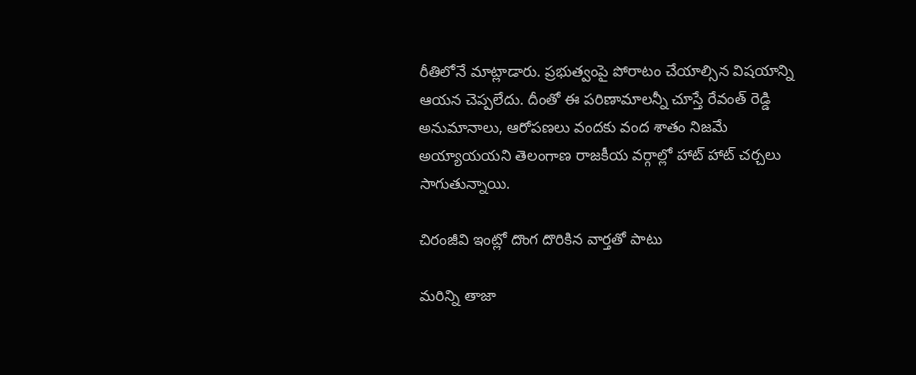రీతిలోనే మాట్లాడారు. ప్రభుత్వంపై పోరాటం చేయాల్సిన విషయాన్ని ఆయన చెప్పలేదు. దీంతో ఈ పరిణామాలన్నీ చూస్తే రేవంత్ రెడ్డి అనుమానాలు, ఆరోపణలు వందకు వంద శాతం నిజమే అయ్యాయయని తెలంగాణ రాజకీయ వర్గాల్లో హాట్ హాట్ చర్చలు సాగుతున్నాయి.

చిరంజీవి ఇంట్లో దొంగ దొరికిన వార్తతో పాటు

మరిన్ని తాజా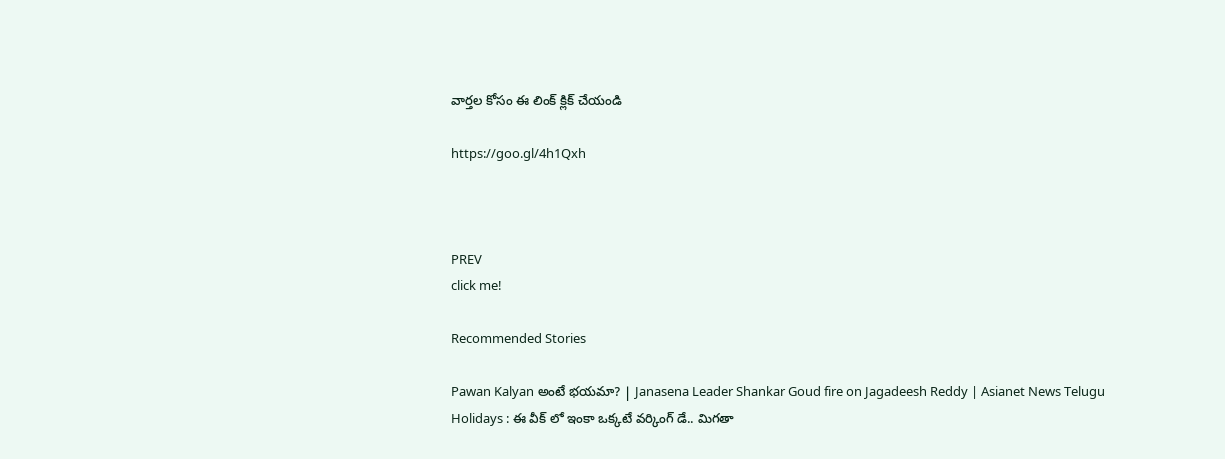వార్తల కోసం ఈ లింక్ క్లిక్ చేయండి

https://goo.gl/4h1Qxh



PREV
click me!

Recommended Stories

Pawan Kalyan అంటే భయమా? | Janasena Leader Shankar Goud fire on Jagadeesh Reddy | Asianet News Telugu
Holidays : ఈ వీక్ లో ఇంకా ఒక్కటే వర్కింగ్ డే.. మిగతా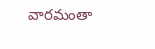వారమంతా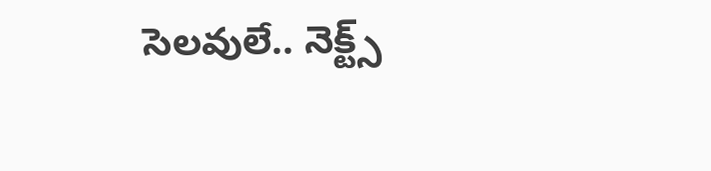సెలవులే.. నెక్ట్స్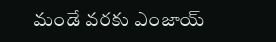మండే వరకు ఎంజాయ్